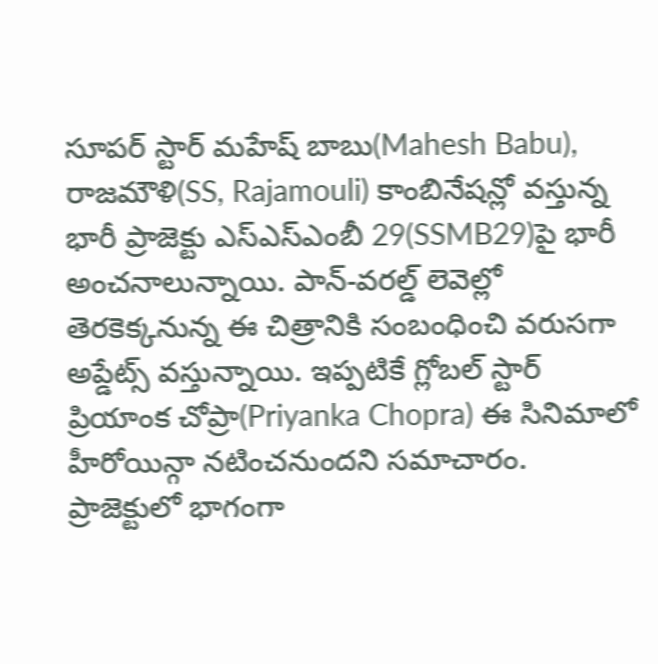సూపర్ స్టార్ మహేష్ బాబు(Mahesh Babu), రాజమౌళి(SS, Rajamouli) కాంబినేషన్లో వస్తున్న భారీ ప్రాజెక్టు ఎస్ఎస్ఎంబీ 29(SSMB29)పై భారీ అంచనాలున్నాయి. పాన్-వరల్డ్ లెవెల్లో తెరకెక్కనున్న ఈ చిత్రానికి సంబంధించి వరుసగా అప్డేట్స్ వస్తున్నాయి. ఇప్పటికే గ్లోబల్ స్టార్ ప్రియాంక చోప్రా(Priyanka Chopra) ఈ సినిమాలో హీరోయిన్గా నటించనుందని సమాచారం. ప్రాజెక్టులో భాగంగా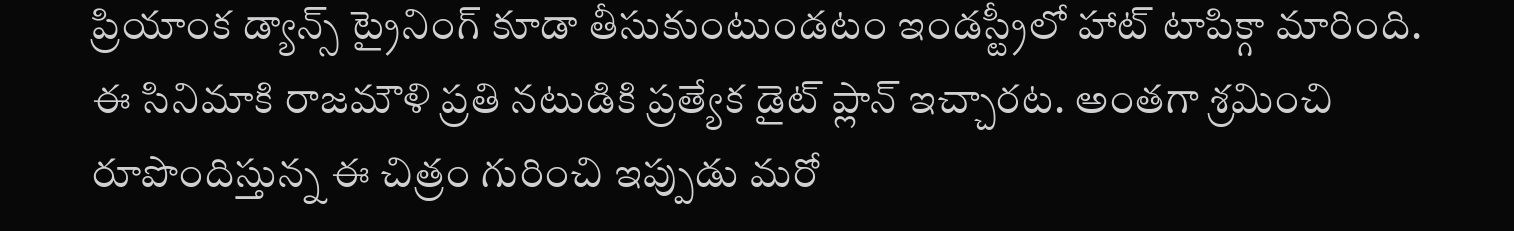ప్రియాంక డ్యాన్స్ ట్రైనింగ్ కూడా తీసుకుంటుండటం ఇండస్ట్రీలో హాట్ టాపిక్గా మారింది.
ఈ సినిమాకి రాజమౌళి ప్రతి నటుడికి ప్రత్యేక డైట్ ప్లాన్ ఇచ్చారట. అంతగా శ్రమించి రూపొందిస్తున్న ఈ చిత్రం గురించి ఇప్పుడు మరో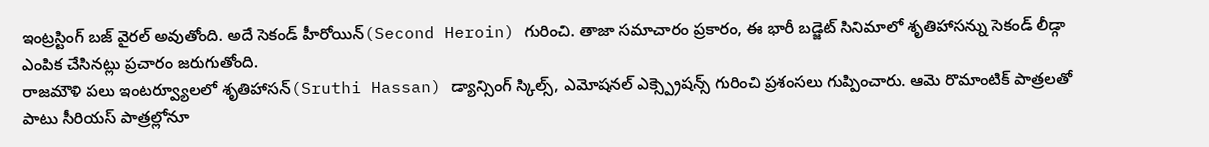ఇంట్రస్టింగ్ బజ్ వైరల్ అవుతోంది. అదే సెకండ్ హీరోయిన్(Second Heroin) గురించి. తాజా సమాచారం ప్రకారం, ఈ భారీ బడ్జెట్ సినిమాలో శృతిహాసన్ను సెకండ్ లీడ్గా ఎంపిక చేసినట్లు ప్రచారం జరుగుతోంది.
రాజమౌళి పలు ఇంటర్వ్యూలలో శృతిహాసన్(Sruthi Hassan) డ్యాన్సింగ్ స్కిల్స్, ఎమోషనల్ ఎక్స్ప్రెషన్స్ గురించి ప్రశంసలు గుప్పించారు. ఆమె రొమాంటిక్ పాత్రలతో పాటు సీరియస్ పాత్రల్లోనూ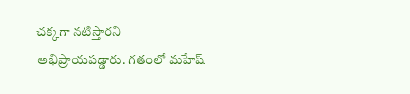చక్కగా నటిస్తారని అభిప్రాయపడ్డారు. గతంలో మహేష్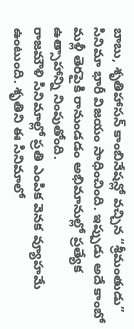బాబు, శృతిహాసన్ కాంబినేషన్లో వచ్చిన “శ్రీమంతుడు” సినిమా భారీ విజయం సాధించింది. ఇప్పుడు అదే కాంబో మళ్లీ తెరపైకి రానుండడం అభిమానుల్లో ప్రత్యేక ఉత్సాహాన్ని నింపుతోంది.
రాజమౌళి సినిమాల్లో ప్రతి ఎంపిక వెనక వ్యూహమే ఉంటుంది. శృతిని ఈ సినిమాలో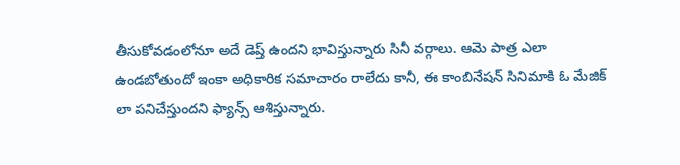తీసుకోవడంలోనూ అదే డెప్త్ ఉందని భావిస్తున్నారు సినీ వర్గాలు. ఆమె పాత్ర ఎలా ఉండబోతుందో ఇంకా అధికారిక సమాచారం రాలేదు కానీ, ఈ కాంబినేషన్ సినిమాకి ఓ మేజిక్ లా పనిచేస్తుందని ఫ్యాన్స్ ఆశిస్తున్నారు.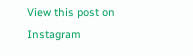View this post on Instagram